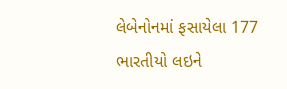લેબેનોનમાં ફસાયેલા 177 ભારતીયો લઇને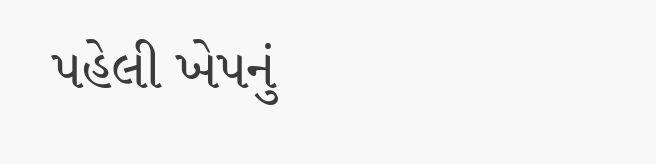પહેલી ખેપનું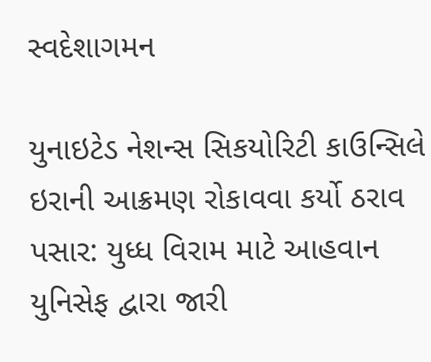સ્વદેશાગમન

યુનાઇટેડ નેશન્સ સિકયોરિટી કાઉન્સિલે ઇરાની આક્રમણ રોકાવવા કર્યો ઠરાવ પસાર: યુધ્ધ વિરામ માટે આહવાન યુનિસેફ દ્વારા જારી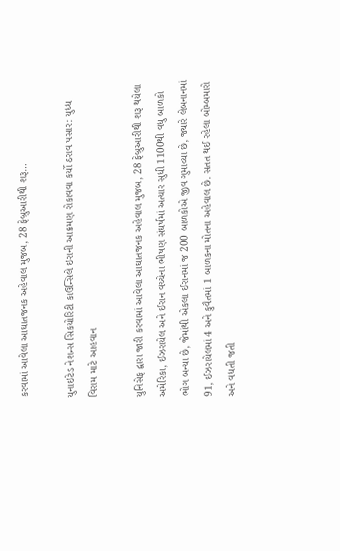કરવામાં આવેલા આઘાતજનક અહેવાલ મુજબ, 28 ફેબ્રુઆરીથી શરૂ…

યુનાઇટેડ નેશન્સ સિકયોરિટી કાઉન્સિલે ઇરાની આક્રમણ રોકાવવા કર્યો ઠરાવ પસાર: યુધ્ધ વિરામ માટે આહવાન

યુનિસેફ દ્વારા જારી કરવામાં આવેલા આઘાતજનક અહેવાલ મુજબ, 28 ફેબ્રુઆરીથી શરૂ થયેલા અમેરિકા, ઈઝરાયેલ અને ઈરાન વચ્ચેના ભીષણ સંઘર્ષમાં અત્યાર સુધી 1100થી વધુ બાળકો ભોગ બન્યા છે, જેમાંથી એકલા ઈરાનમાં જ 200 બાળકોએ જીવ ગુમાવ્યા છે, જ્યારે લેબનાનમાં 91, ઈઝરાયેલમાં 4 અને કુવૈતમાં 1 બાળકના મોતના અહેવાલ છે. સતત થઈ રહેલા બોમ્બમારો અને વધતી જતી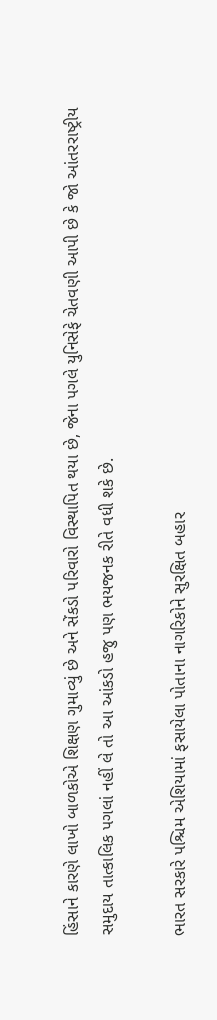હિંસાને કારણે લાખો બાળકોએ શિક્ષણ ગુમાવ્યું છે અને સેંકડો પરિવારો વિસ્થાપિત થયા છે, જેના પગલે યુનિસેફે ચેતવણી આપી છે કે જો આંતરરાષ્ટ્રીય સમુદાય તાત્કાલિક પગલાં નહીં લે તો આ આંકડો હજુ પણ ભયજનક રીતે વધી શકે છે.

ભારત સરકારે પશ્ચિમ એશિયામાં ફસાયેલા પોતાના નાગરિકોને સુરક્ષિત બહાર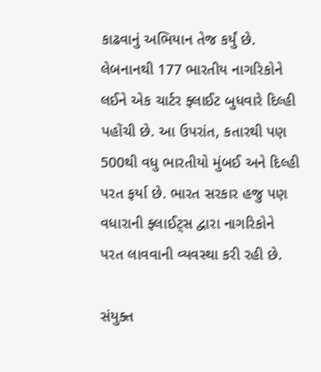કાઢવાનું અભિયાન તેજ કર્યું છે. લેબનાનથી 177 ભારતીય નાગરિકોને લઈને એક ચાર્ટર ફ્લાઈટ બુધવારે દિલ્હી પહોંચી છે. આ ઉપરાંત, કતારથી પણ 500થી વધુ ભારતીયો મુંબઈ અને દિલ્હી પરત ફર્યા છે. ભારત સરકાર હજુ પણ વધારાની ફ્લાઈટ્સ દ્વારા નાગરિકોને પરત લાવવાની વ્યવસ્થા કરી રહી છે.

સંયુક્ત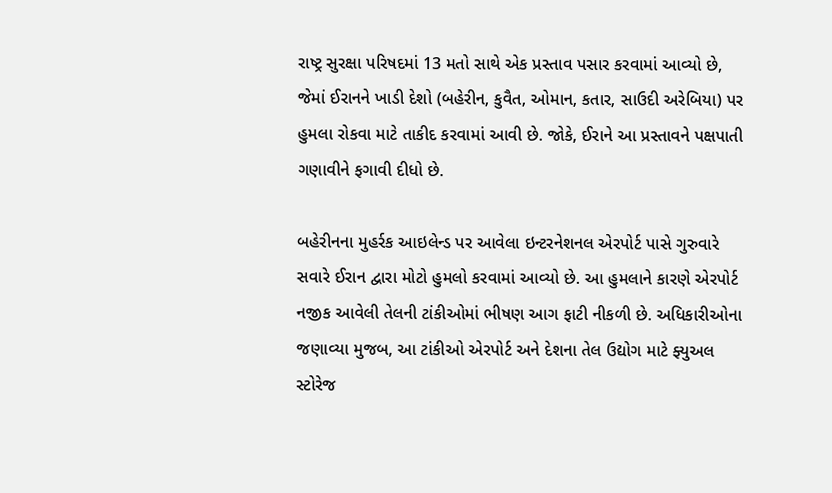રાષ્ટ્ર સુરક્ષા પરિષદમાં 13 મતો સાથે એક પ્રસ્તાવ પસાર કરવામાં આવ્યો છે, જેમાં ઈરાનને ખાડી દેશો (બહેરીન, કુવૈત, ઓમાન, કતાર, સાઉદી અરેબિયા) પર હુમલા રોકવા માટે તાકીદ કરવામાં આવી છે. જોકે, ઈરાને આ પ્રસ્તાવને પક્ષપાતી ગણાવીને ફગાવી દીધો છે.

બહેરીનના મુહર્રક આઇલેન્ડ પર આવેલા ઇન્ટરનેશનલ એરપોર્ટ પાસે ગુરુવારે સવારે ઈરાન દ્વારા મોટો હુમલો કરવામાં આવ્યો છે. આ હુમલાને કારણે એરપોર્ટ નજીક આવેલી તેલની ટાંકીઓમાં ભીષણ આગ ફાટી નીકળી છે. અધિકારીઓના જણાવ્યા મુજબ, આ ટાંકીઓ એરપોર્ટ અને દેશના તેલ ઉદ્યોગ માટે ફ્યુઅલ સ્ટોરેજ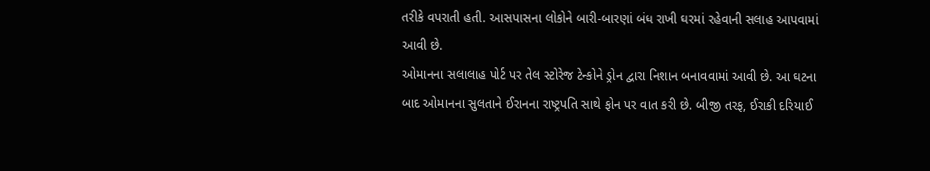તરીકે વપરાતી હતી. આસપાસના લોકોને બારી-બારણાં બંધ રાખી ઘરમાં રહેવાની સલાહ આપવામાં આવી છે.
ઓમાનના સલાલાહ પોર્ટ પર તેલ સ્ટોરેજ ટેન્કોને ડ્રોન દ્વારા નિશાન બનાવવામાં આવી છે. આ ઘટના બાદ ઓમાનના સુલતાને ઈરાનના રાષ્ટ્રપતિ સાથે ફોન પર વાત કરી છે. બીજી તરફ, ઈરાકી દરિયાઈ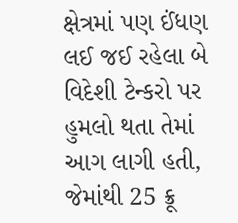ક્ષેત્રમાં પણ ઈંધણ લઈ જઈ રહેલા બે વિદેશી ટેન્કરો પર હુમલો થતા તેમાં આગ લાગી હતી, જેમાંથી 25 ક્રૂ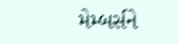મેમ્બર્સને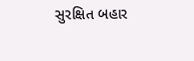સુરક્ષિત બહાર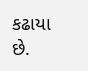કઢાયા છે.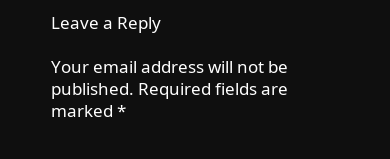Leave a Reply

Your email address will not be published. Required fields are marked *